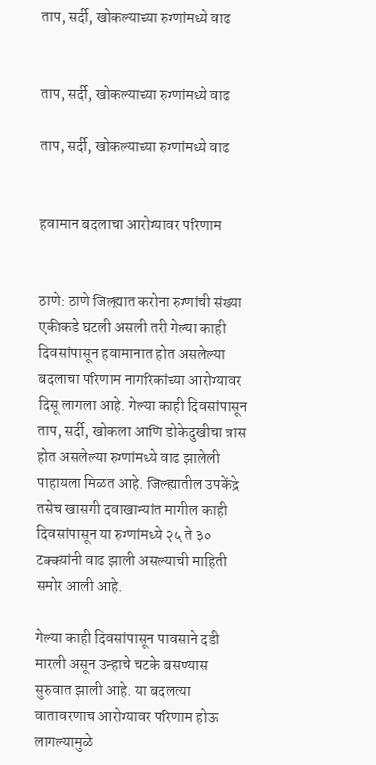ताप, सर्दी, खोकल्याच्या रुग्णांमध्ये वाढ


ताप, सर्दी, खोकल्याच्या रुग्णांमध्ये वाढ

ताप, सर्दी, खोकल्याच्या रुग्णांमध्ये वाढ


हवामान बदलाचा आरोग्यावर परिणाम


ठाणे: ठाणे जिल्ह्य़ात करोना रुग्णांची संख्या एकीकडे घटली असली तरी गेल्या काही दिवसांपासून हवामानात होत असलेल्या बदलाचा परिणाम नागरिकांच्या आरोग्यावर दिसू लागला आहे. गेल्या काही दिवसांपासून ताप, सर्दी, खोकला आणि डोकेदुखीचा त्रास होत असलेल्या रुग्णांमध्ये वाढ झालेली पाहायला मिळत आहे. जिल्ह्यातील उपकेंद्रे तसेच खासगी दवाखान्यांत मागील काही दिवसांपासून या रुग्णांमध्ये २५ ते ३० टक्क्य़ांनी वाढ झाली असल्याची माहिती समोर आली आहे.

गेल्या काही दिवसांपासून पावसाने दडी मारली असून उन्हाचे चटके बसण्यास सुरुवात झाली आहे. या बदलत्या वातावरणाच आरोग्यावर परिणाम होऊ लागल्यामुळे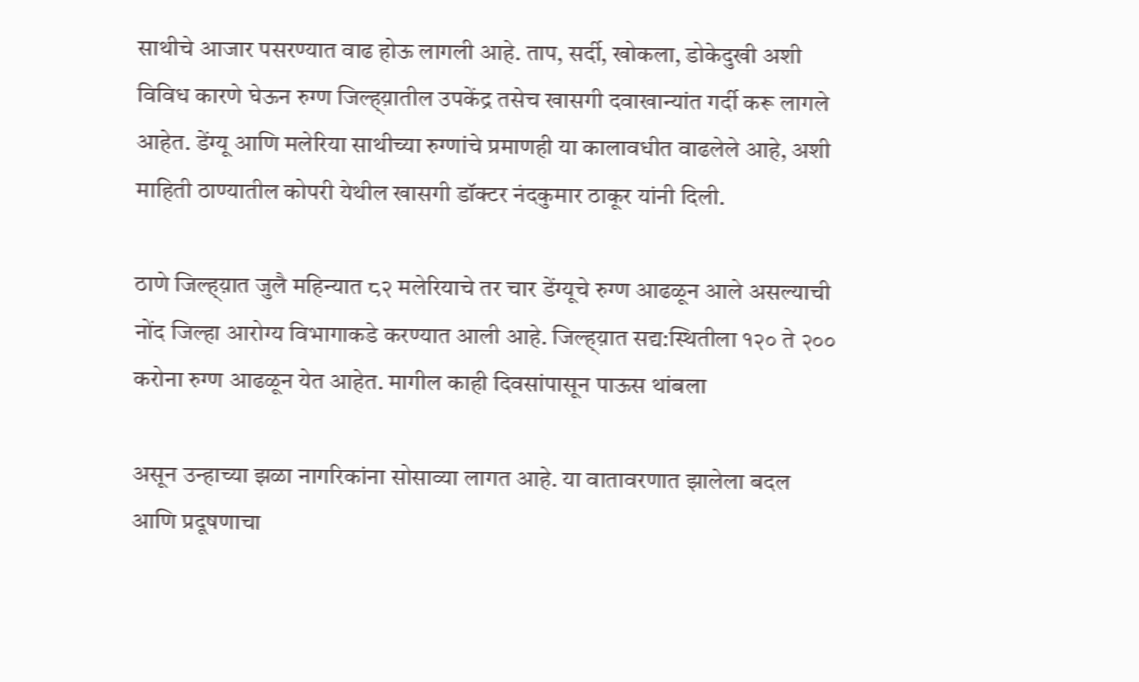साथीचे आजार पसरण्यात वाढ होऊ लागली आहे. ताप, सर्दी, खोकला, डोकेदुखी अशी विविध कारणे घेऊन रुग्ण जिल्ह्य़ातील उपकेंद्र तसेच खासगी दवाखान्यांत गर्दी करू लागले आहेत. डेंग्यू आणि मलेरिया साथीच्या रुग्णांचे प्रमाणही या कालावधीत वाढलेले आहे, अशी माहिती ठाण्यातील कोपरी येथील खासगी डॉक्टर नंदकुमार ठाकूर यांनी दिली.

ठाणे जिल्ह्य़ात जुलै महिन्यात ८२ मलेरियाचे तर चार डेंग्यूचे रुग्ण आढळून आले असल्याची नोंद जिल्हा आरोग्य विभागाकडे करण्यात आली आहे. जिल्ह्य़ात सद्य:स्थितीला १२० ते २०० करोना रुग्ण आढळून येत आहेत. मागील काही दिवसांपासून पाऊस थांबला

असून उन्हाच्या झळा नागरिकांना सोसाव्या लागत आहे. या वातावरणात झालेला बदल आणि प्रदूषणाचा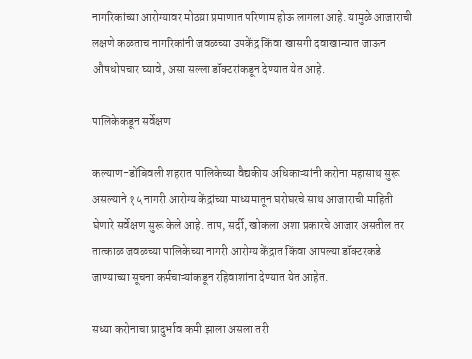नागरिकांच्या आरोग्यावर मोठय़ा प्रमाणात परिणाम होऊ लागला आहे. यामुळे आजाराची लक्षणे कळताच नागरिकांनी जवळच्या उपकेंद्र किंवा खासगी दवाखान्यात जाऊन औषधोपचार घ्यावे, असा सल्ला डॉक्टरांकडून देण्यात येत आहे.

पालिकेकडून सर्वेक्षण

कल्याण-डोंबिवली शहरात पालिकेच्या वैद्यकीय अधिकाऱ्यांनी करोना महासाथ सुरू असल्याने १५ नागरी आरोग्य केंद्रांच्या माध्यमातून घरोघरचे साथ आजाराची माहिती घेणारे सर्वेक्षण सुरू केले आहे. ताप, सर्दी, खोकला अशा प्रकारचे आजार असतील तर तात्काळ जवळच्या पालिकेच्या नागरी आरोग्य केंद्रात किंवा आपल्या डॉक्टरकडे जाण्याच्या सूचना कर्मचाऱ्यांकडून रहिवाशांना देण्यात येत आहेत.

सध्या करोनाचा प्रादुर्भाव कमी झाला असला तरी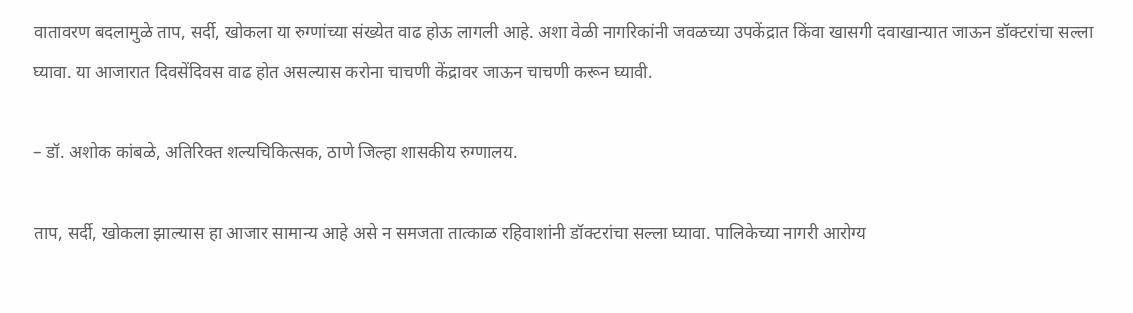वातावरण बदलामुळे ताप, सर्दी, खोकला या रुग्णांच्या संख्येत वाढ होऊ लागली आहे. अशा वेळी नागरिकांनी जवळच्या उपकेंद्रात किंवा खासगी दवाखान्यात जाऊन डॉक्टरांचा सल्ला घ्यावा. या आजारात दिवसेंदिवस वाढ होत असल्यास करोना चाचणी केंद्रावर जाऊन चाचणी करून घ्यावी.

– डॉ. अशोक कांबळे, अतिरिक्त शल्यचिकित्सक, ठाणे जिल्हा शासकीय रुग्णालय.

ताप, सर्दी, खोकला झाल्यास हा आजार सामान्य आहे असे न समजता तात्काळ रहिवाशांनी डॉक्टरांचा सल्ला घ्यावा. पालिकेच्या नागरी आरोग्य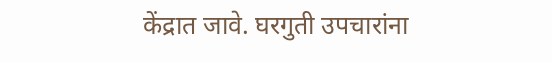केंद्रात जावे. घरगुती उपचारांना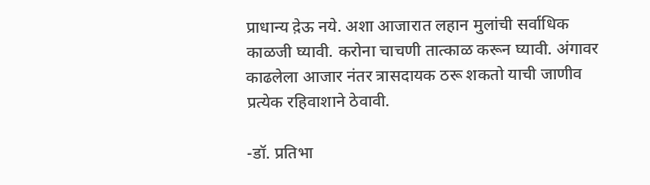प्राधान्य द़ेऊ नये. अशा आजारात लहान मुलांची सर्वाधिक काळजी घ्यावी. करोना चाचणी तात्काळ करून घ्यावी. अंगावर काढलेला आजार नंतर त्रासदायक ठरू शकतो याची जाणीव प्रत्येक रहिवाशाने ठेवावी.

-डॉ. प्रतिभा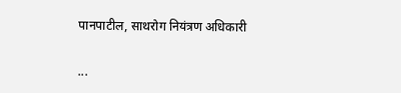पानपाटील, साथरोग नियंत्रण अधिकारी

...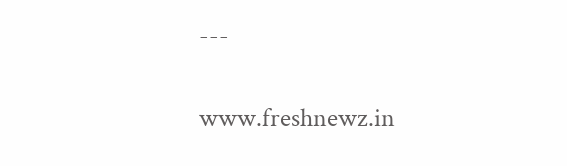---

www.freshnewz.in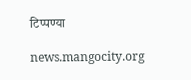टिप्पण्या

news.mangocity.org